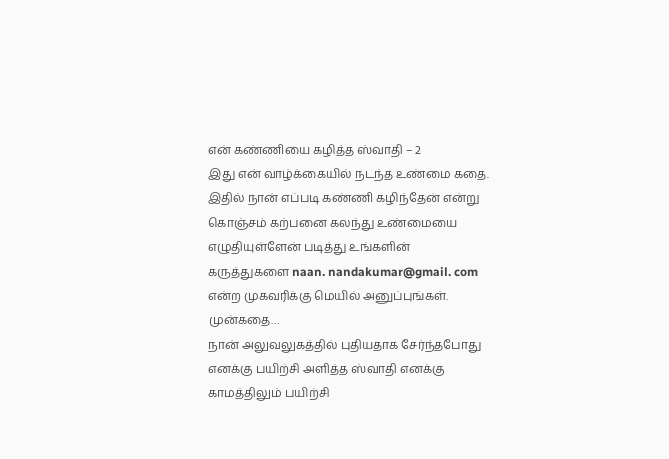என் கண்ணியை கழித்த ஸ்வாதி – 2
இது என் வாழ்க்கையில் நடந்த உண்மை கதை. இதில் நான் எப்படி கண்ணி கழிந்தேன் என்று கொஞ்சம் கற்பனை கலந்து உண்மையை எழுதியுள்ளேன் படித்து உங்களின் கருத்துகளை naan. nandakumar@gmail. com என்ற முகவரிக்கு மெயில் அனுப்புங்கள்.
முன்கதை…
நான் அலுவலுகத்தில் புதியதாக சேர்ந்தபோது எனக்கு பயிற்சி அளித்த ஸ்வாதி எனக்கு காமத்திலும் பயிற்சி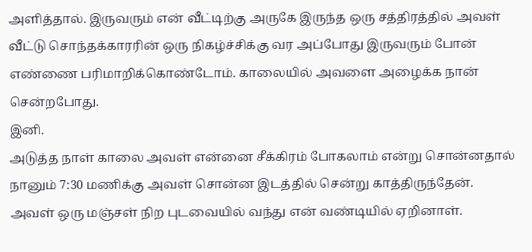அளித்தால். இருவரும் என் வீட்டிற்கு அருகே இருந்த ஒரு சத்திரத்தில் அவள் வீட்டு சொந்தக்காரரின் ஒரு நிகழ்ச்சிக்கு வர அப்போது இருவரும் போன் எண்ணை பரிமாறிக்கொண்டோம். காலையில் அவளை அழைக்க நான் சென்றபோது.
இனி.
அடுத்த நாள் காலை அவள் என்னை சீக்கிரம் போகலாம் என்று சொன்னதால் நானும் 7:30 மணிக்கு அவள் சொன்ன இடத்தில் சென்று காத்திருந்தேன்.
அவள் ஒரு மஞ்சள் நிற புடவையில் வந்து என் வண்டியில் ஏறினாள்.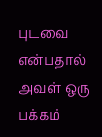புடவை என்பதால் அவள் ஒரு பக்கம்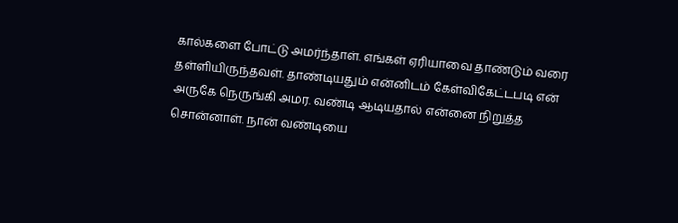கால்களை போட்டு அமர்ந்தாள். எங்கள் ஏரியாவை தாண்டும் வரை தள்ளியிருந்தவள். தாண்டியதும் என்னிடம் கேள்விகேட்டபடி என் அருகே நெருங்கி அமர. வண்டி ஆடியதால் என்னை நிறுத்த சொன்னாள். நான் வண்டியை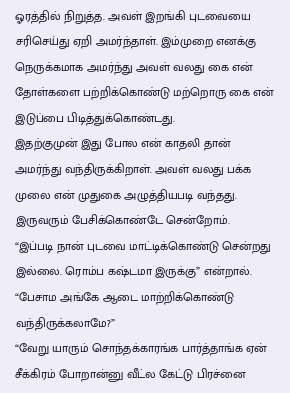ஓரத்தில் நிறுத்த. அவள் இறங்கி புடவையை சரிசெய்து ஏறி அமர்ந்தாள். இம்முறை எனக்கு நெருக்கமாக அமர்ந்து அவள் வலது கை என் தோள்களை பற்றிக்கொண்டு மற்றொரு கை என் இடுப்பை பிடித்துக்கொண்டது.
இதற்குமுன் இது போல என் காதலி தான் அமர்ந்து வந்திருக்கிறாள். அவள் வலது பக்க முலை என் முதுகை அழுத்தியபடி வந்தது. இருவரும் பேசிக்கொண்டே சென்றோம்.
“இப்படி நான் புடவை மாட்டிக்கொண்டு சென்றது இல்லை. ரொம்ப கஷ்டமா இருக்கு” என்றால்.
“பேசாம அங்கே ஆடை மாற்றிக்கொண்டு வந்திருக்கலாமே?”
“வேறு யாரும் சொந்தக்காரங்க பார்த்தாங்க ஏன் சீக்கிரம் போறான்னு வீட்ல கேட்டு பிரச்னை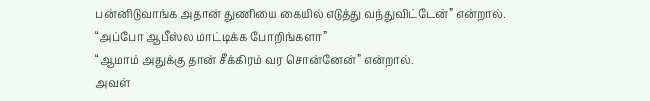பன்னிடுவாங்க அதான் துணியை கையில் எடுத்து வந்துவிட்டேன்” என்றால்.
“அப்போ ஆபீஸ்ல மாட்டிக்க போறிங்களா”
“ஆமாம் அதுக்கு தான் சீக்கிரம் வர சொன்னேன்” என்றால்.
அவள்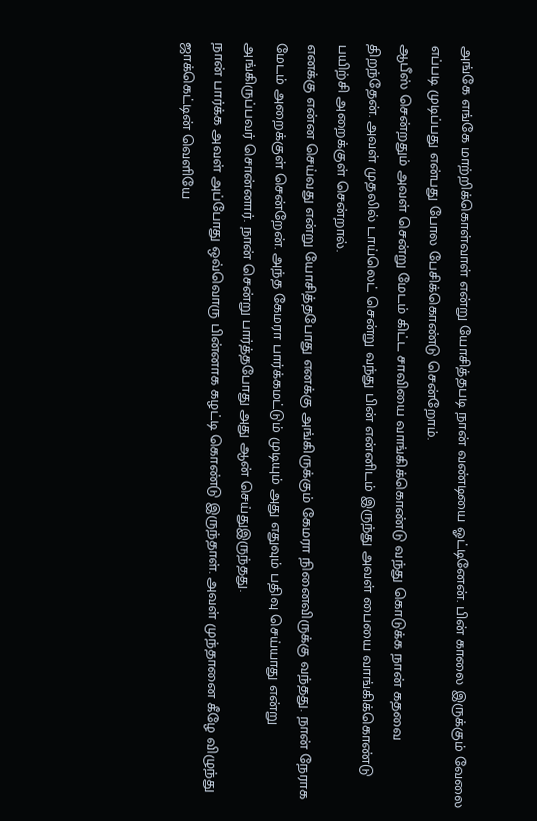அங்கே எங்கே மாற்றிக்கொள்வாள் என்று யோசித்தபடி நான் வண்டியை ஓட்டினேன். பின் காலை இருக்கும் வேலை எப்படி முடிப்பது என்பது போல பேசிக்கொண்டு சென்றோம்.
ஆபீஸ் சென்றதும் அவள் சென்று மேடம் கிட்ட சாவியை வாங்கிக்கொண்டு வந்து கொடுக்க நான் கதவை திறந்தேன். அவள் முதலில் டாய்லெட் சென்று வந்து பின் என்னிடம் இருந்து அவள் பையை வாங்கிக்கொண்டு பயிற்சி அறைக்குள் சென்றால்.
எனக்கு என்ன செய்வது என்று யோசித்தபோது எனக்கு அங்கிருக்கும் கேமரா நினைவிருக்கு வந்தது. நான் நேராக மேடம் அறைக்குள் சென்றேன். அந்த கேமரா பார்க்கமட்டும் முடியும் அது எதுவும் பதிவு செய்யாது என்று அங்கிருப்பவர் சொன்னார். நான் சென்று பார்த்தபோது அது ஆன் செய்துஇருந்தது.
நான் பார்க்க அவள் அப்போது ஒவ்வொரு பின்னாக கழட்டி கொண்டு இருந்தாள். அவள் முந்தானை கீழே விழுந்து ஜாக்கெட்டின் வெளியே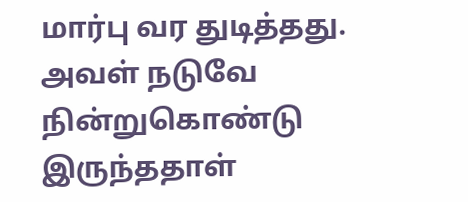மார்பு வர துடித்தது. அவள் நடுவே நின்றுகொண்டு இருந்ததாள்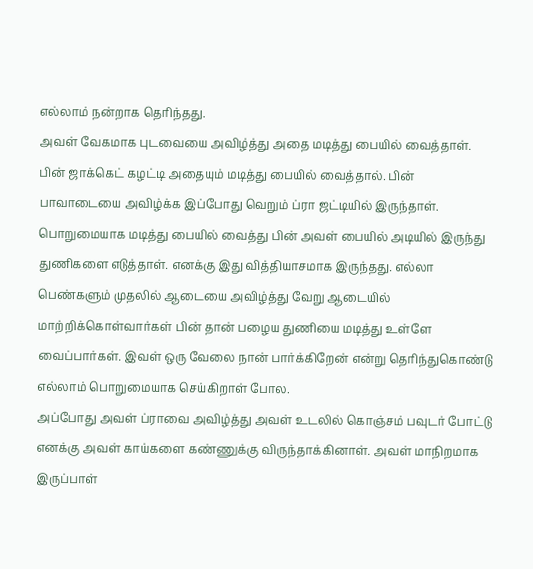எல்லாம் நன்றாக தெரிந்தது.
அவள் வேகமாக புடவையை அவிழ்த்து அதை மடித்து பையில் வைத்தாள். பின் ஜாக்கெட் கழட்டி அதையும் மடித்து பையில் வைத்தால். பின் பாவாடையை அவிழ்க்க இப்போது வெறும் ப்ரா ஜட்டியில் இருந்தாள்.
பொறுமையாக மடித்து பையில் வைத்து பின் அவள் பையில் அடியில் இருந்து துணிகளை எடுத்தாள். எனக்கு இது வித்தியாசமாக இருந்தது. எல்லா பெண்களும் முதலில் ஆடையை அவிழ்த்து வேறு ஆடையில் மாற்றிக்கொள்வார்கள் பின் தான் பழைய துணியை மடித்து உள்ளே வைப்பார்கள். இவள் ஒரு வேலை நான் பார்க்கிறேன் என்று தெரிந்துகொண்டு எல்லாம் பொறுமையாக செய்கிறாள் போல.
அப்போது அவள் ப்ராவை அவிழ்த்து அவள் உடலில் கொஞ்சம் பவுடர் போட்டு எனக்கு அவள் காய்களை கண்ணுக்கு விருந்தாக்கினாள். அவள் மாநிறமாக இருப்பாள்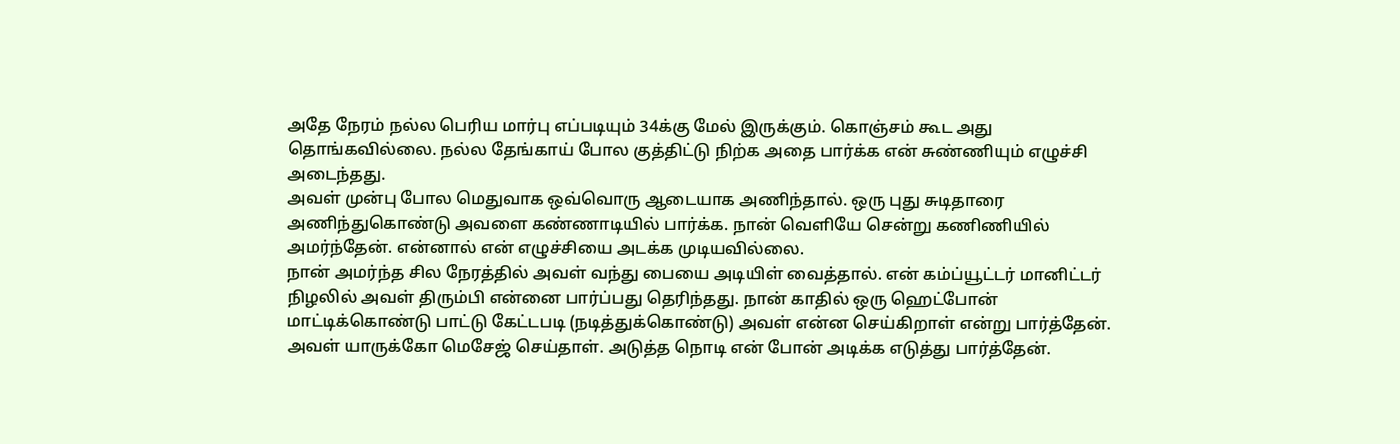அதே நேரம் நல்ல பெரிய மார்பு எப்படியும் 34க்கு மேல் இருக்கும். கொஞ்சம் கூட அது தொங்கவில்லை. நல்ல தேங்காய் போல குத்திட்டு நிற்க அதை பார்க்க என் சுண்ணியும் எழுச்சி அடைந்தது.
அவள் முன்பு போல மெதுவாக ஒவ்வொரு ஆடையாக அணிந்தால். ஒரு புது சுடிதாரை அணிந்துகொண்டு அவளை கண்ணாடியில் பார்க்க. நான் வெளியே சென்று கணிணியில் அமர்ந்தேன். என்னால் என் எழுச்சியை அடக்க முடியவில்லை.
நான் அமர்ந்த சில நேரத்தில் அவள் வந்து பையை அடியிள் வைத்தால். என் கம்ப்யூட்டர் மானிட்டர் நிழலில் அவள் திரும்பி என்னை பார்ப்பது தெரிந்தது. நான் காதில் ஒரு ஹெட்போன் மாட்டிக்கொண்டு பாட்டு கேட்டபடி (நடித்துக்கொண்டு) அவள் என்ன செய்கிறாள் என்று பார்த்தேன்.
அவள் யாருக்கோ மெசேஜ் செய்தாள். அடுத்த நொடி என் போன் அடிக்க எடுத்து பார்த்தேன்.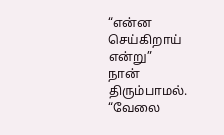“என்ன செய்கிறாய் என்று”
நான் திரும்பாமல். “வேலை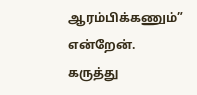ஆரம்பிக்கணும்” என்றேன்.
கருத்து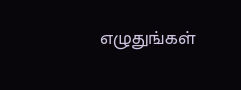எழுதுங்கள்